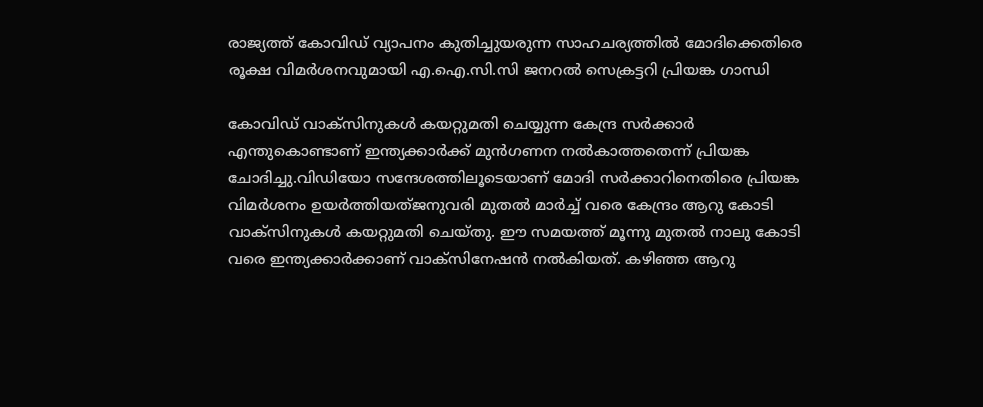രാജ്യത്ത് കോവിഡ് വ്യാപനം കുതിച്ചുയരുന്ന സാഹചര്യത്തില്‍ മോദിക്കെതിരെ രൂക്ഷ വിമര്‍ശനവുമായി എ.ഐ.സി.സി ജനറല്‍ സെക്രട്ടറി പ്രിയങ്ക ഗാന്ധി

കോവിഡ് വാക്സിനുകള്‍ കയറ്റുമതി ചെയ്യുന്ന കേന്ദ്ര സര്‍ക്കാര്‍ എന്തുകൊണ്ടാണ് ഇന്ത്യക്കാര്‍ക്ക് മുന്‍ഗണന നല്‍കാത്തതെന്ന് പ്രിയങ്ക ചോദിച്ചു.വിഡിയോ സന്ദേശത്തിലൂടെയാണ് മോദി സര്‍ക്കാറിനെതിരെ പ്രിയങ്ക വിമര്‍ശനം ഉയര്‍ത്തിയത്ജനുവരി മുതല്‍ മാര്‍ച്ച്‌ വരെ കേന്ദ്രം ആറു കോടി വാക്സിനുകള്‍ കയറ്റുമതി ചെയ്തു. ഈ സമയത്ത് മൂന്നു മുതല്‍ നാലു കോടി വരെ ഇന്ത്യക്കാര്‍ക്കാണ് വാക്സിനേഷന്‍ നല്‍കിയത്. കഴിഞ്ഞ ആറു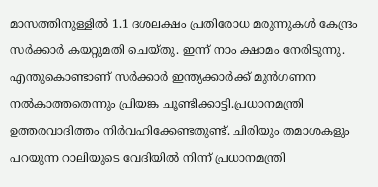മാസത്തിനുള്ളില്‍ 1.1 ദശലക്ഷം പ്രതിരോധ മരുന്നുകള്‍ കേന്ദ്രം സര്‍ക്കാര്‍ കയറ്റുമതി ചെയ്തു. ഇന്ന് നാം ക്ഷാമം നേരിടുന്നു. എന്തുകൊണ്ടാണ് സര്‍ക്കാര്‍ ഇന്ത്യക്കാര്‍ക്ക് മുന്‍ഗണന നല്‍കാത്തതെന്നും പ്രിയങ്ക ചൂണ്ടിക്കാട്ടി.പ്രധാനമന്ത്രി ഉത്തരവാദിത്തം നിര്‍വഹിക്കേണ്ടതുണ്ട്. ചിരിയും തമാശകളും പറയുന്ന റാലിയുടെ വേദിയില്‍ നിന്ന് പ്രധാനമന്ത്രി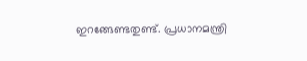ഇറങ്ങേണ്ടതുണ്ട്. പ്രധാനമന്ത്രി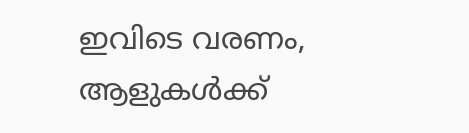ഇവിടെ വരണം, ആളുകള്‍ക്ക്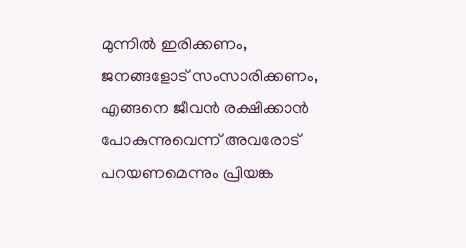മുന്നില്‍ ഇരിക്കണം, ജനങ്ങളോട് സംസാരിക്കണം, എങ്ങനെ ജീവന്‍ രക്ഷിക്കാന്‍ പോകുന്നുവെന്ന് അവരോട് പറയണമെന്നും പ്രിയങ്ക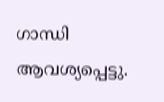ഗാന്ധി ആവശ്യപ്പെട്ടു.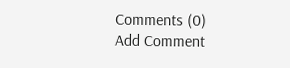Comments (0)
Add Comment